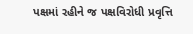પક્ષમાં રહીને જ પક્ષવિરોધી પ્રવૃત્તિ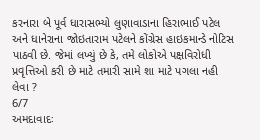કરનારા બે પૂર્વ ધારાસભ્યો લુણાવાડાના હિરાભાઈ પટેલ અને ધાનેરાના જોઇતારામ પટેલને કોંગ્રેસ હાઇકમાન્ડે નોટિસ પાઠવી છે. જેમાં લખ્યું છે કે, તમે લોકોએ પક્ષવિરોધી પ્રવૃત્તિઓ કરી છે માટે તમારી સામે શા માટે પગલા નહી લેવા ?
6/7
અમદાવાદઃ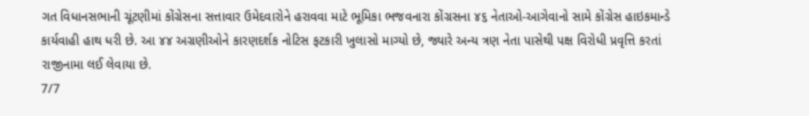ગત વિધાનસભાની ચૂંટણીમાં કોંગ્રેસના સત્તાવાર ઉમેદવારોને હરાવવા માટે ભૂમિકા ભજવનારા કોંગ્રસના ૪૬ નેતાઓ-આગેવાનો સામે કોંગ્રેસ હાઇકમાન્ડે કાર્યવાહી હાથ ધરી છે. આ ૪૪ અગ્રણીઓને કારણદર્શક નોટિસ ફટકારી ખુલાસો માગ્યો છે, જ્યારે અન્ય ત્રણ નેતા પાસેથી પક્ષ વિરોધી પ્રવૃત્તિ કરતાં રાજીનામા લઈ લેવાયા છે.
7/7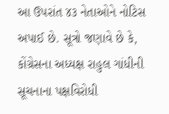આ ઉપરાંત ૪૩ નેતાઓને નોટિસ અપાઈ છે. સૂત્રો જણાવે છે કે, કોંગ્રેસના અધ્યક્ષ રાહુલ ગાંધીની સૂચનાના પક્ષવિરોધી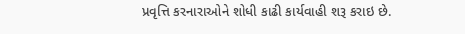પ્રવૃત્તિ કરનારાઓને શોધી કાઢી કાર્યવાહી શરૂ કરાઇ છે.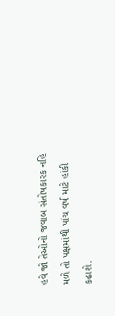હવે જો તેઓનો જવાબ સંતોષકારક નહિ મળે તો પક્ષમાંથી પાંચ વર્ષ માટે હાંકી કઢાશે.